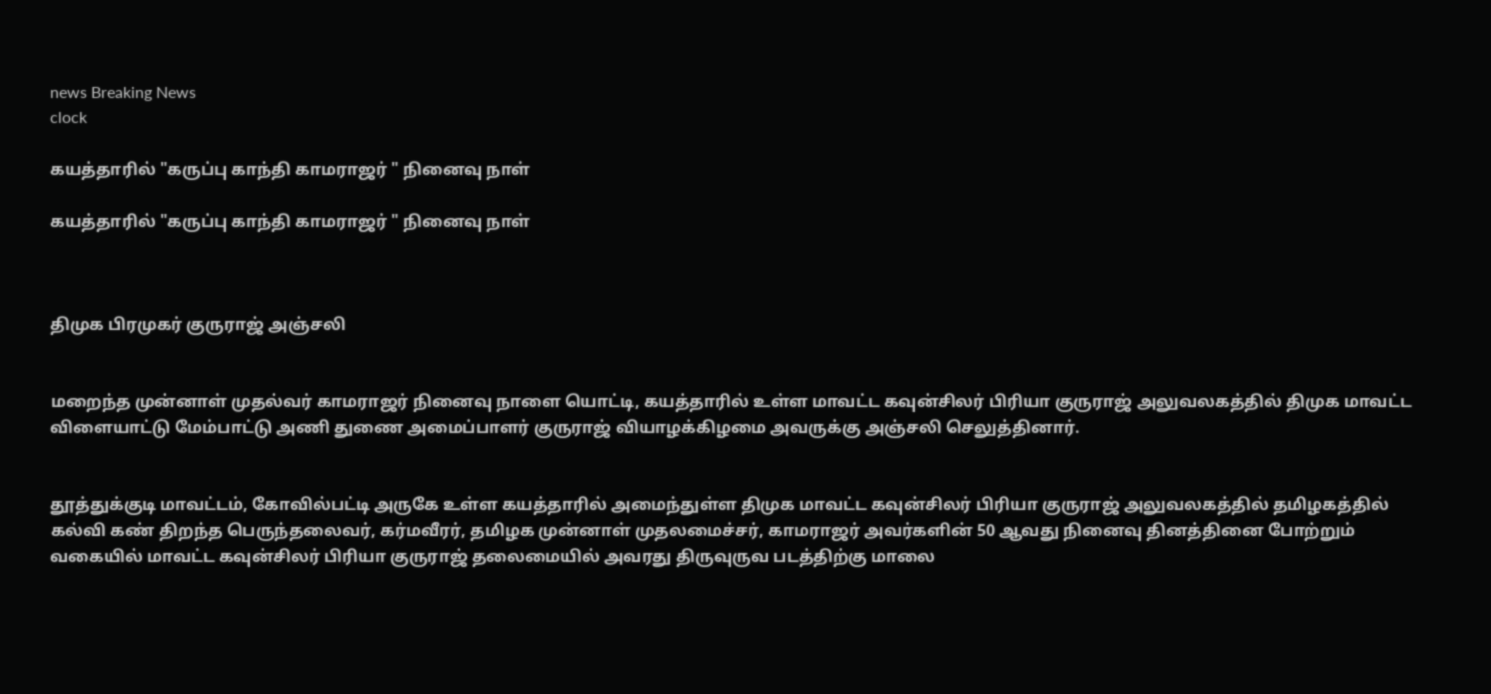news Breaking News
clock

கயத்தாரில் "கருப்பு காந்தி காமராஜர் " நினைவு நாள்

கயத்தாரில் "கருப்பு காந்தி காமராஜர் " நினைவு நாள்



திமுக பிரமுகர் குருராஜ் அஞ்சலி


மறைந்த முன்னாள் முதல்வர் காமராஜர் நினைவு நாளை யொட்டி, கயத்தாரில் உள்ள மாவட்ட கவுன்சிலர் பிரியா குருராஜ் அலுவலகத்தில் திமுக மாவட்ட விளையாட்டு மேம்பாட்டு அணி துணை அமைப்பாளர் குருராஜ் வியாழக்கிழமை அவருக்கு அஞ்சலி செலுத்தினார்.


தூத்துக்குடி மாவட்டம், கோவில்பட்டி அருகே உள்ள கயத்தாரில் அமைந்துள்ள திமுக மாவட்ட கவுன்சிலர் பிரியா குருராஜ் அலுவலகத்தில் தமிழகத்தில் கல்வி கண் திறந்த பெருந்தலைவர், கர்மவீரர், தமிழக முன்னாள் முதலமைச்சர், காமராஜர் அவர்களின் 50 ஆவது நினைவு தினத்தினை போற்றும் வகையில் மாவட்ட கவுன்சிலர் பிரியா குருராஜ் தலைமையில் அவரது திருவுருவ படத்திற்கு மாலை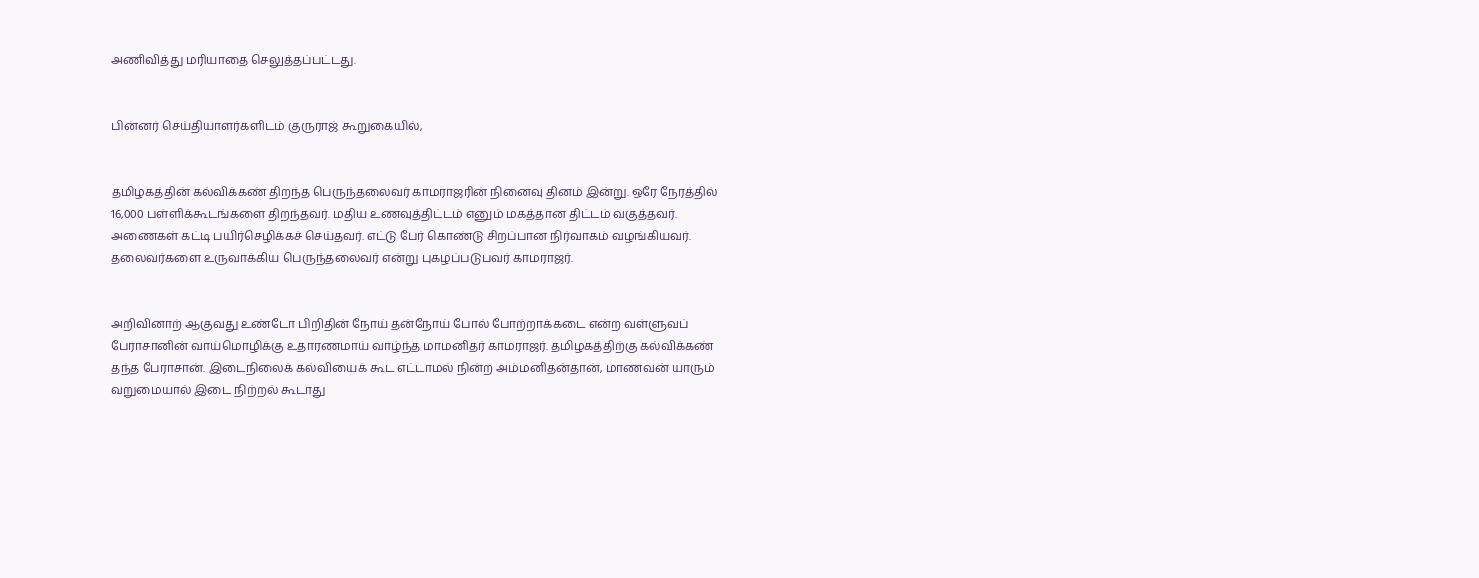அணிவித்து மரியாதை செலுத்தப்பட்டது.


பின்னர் செய்தியாளர்களிடம் குருராஜ் கூறுகையில்,


தமிழகத்தின் கல்விக்கண் திறந்த பெருந்தலைவர் காமராஜரின் நினைவு தினம் இன்று. ஒரே நேரத்தில் 16,000 பள்ளிக்கூடங்களை திறந்தவர். மதிய உணவுத்திட்டம் எனும் மகத்தான திட்டம் வகுத்தவர். அணைகள் கட்டி பயிர்செழிக்கச் செய்தவர். எட்டு பேர் கொண்டு சிறப்பான நிர்வாகம் வழங்கியவர். தலைவர்களை உருவாக்கிய பெருந்தலைவர் என்று புகழப்படுபவர் காமராஜர்.


அறிவினாற் ஆகுவது உண்டோ பிறிதின் நோய் தன்நோய் போல் போற்றாக்கடை என்ற வள்ளுவப் பேராசானின் வாய்மொழிக்கு உதாரணமாய் வாழ்ந்த மாமனிதர் காமராஜர். தமிழகத்திற்கு கல்விக்கண் தந்த பேராசான். இடைநிலைக் கல்வியைக் கூட எட்டாமல் நின்ற அம்மனிதன்தான், மாணவன் யாரும் வறுமையால் இடை நிற்றல் கூடாது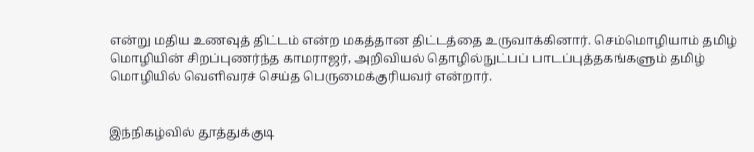என்று மதிய உணவுத் திட்டம் என்ற மகத்தான திட்டத்தை உருவாக்கினா‌ர். செம்மொழியாம் தமிழ் மொழியின் சிறப்புணர்ந்த காமராஜர், அறிவியல் தொழில்நுட்பப் பாடப்புத்தகங்களும் தமிழ் மொழியில் வெளிவரச் செய்த பெருமைக்குரியவர் என்றார்.


இந்நிகழ்வில் தூத்துக்குடி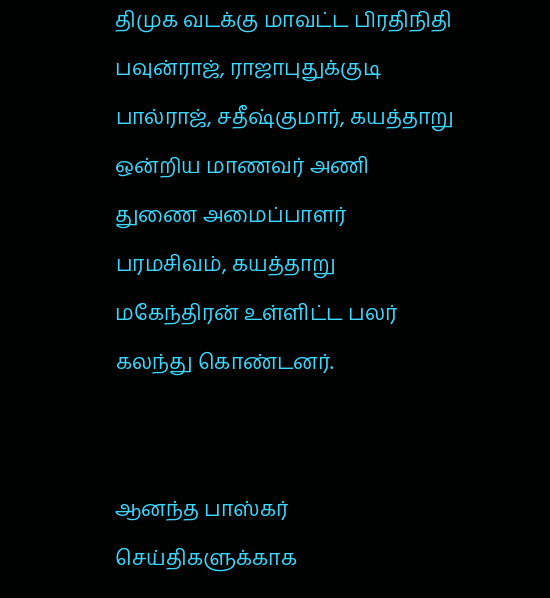திமுக வடக்கு மாவட்ட பிரதிநிதி பவுன்ராஜ், ராஜாபுதுக்குடி பால்ராஜ், சதீஷ்குமார், கயத்தாறு ஒன்றிய மாணவர் அணி துணை அமைப்பாளர் பரமசிவம், கயத்தாறு மகேந்திரன் உள்ளிட்ட பலர் கலந்து கொண்டனர்.


ஆனந்த பாஸ்கர் செய்திகளுக்காக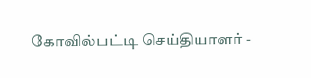கோவில்பட்டி செய்தியாளர் -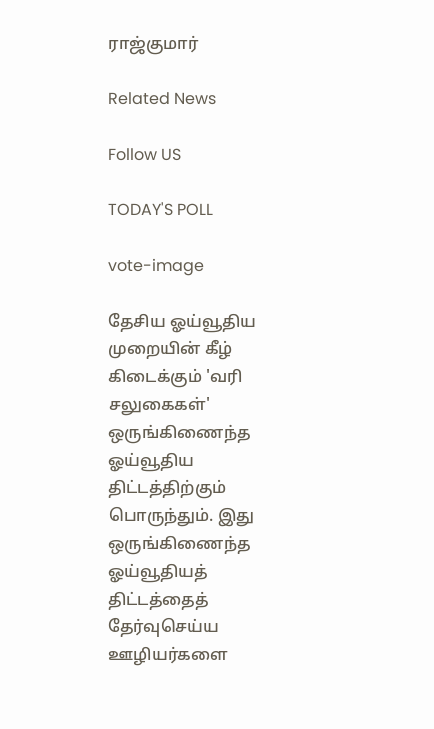ராஜ்குமார்

Related News

Follow US

TODAY'S POLL

vote-image

தேசிய ஓய்வூதிய முறையின் கீழ் கிடைக்கும் 'வரி சலுகைகள்' ஒருங்கிணைந்த ஓய்வூதிய திட்டத்திற்கும் பொருந்தும். இது ஒருங்கிணைந்த ஓய்வூதியத் திட்டத்தைத் தேர்வுசெய்ய ஊழியர்களை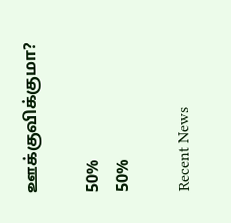ஊக்குவிக்குமா?

50%
50%

Recent News